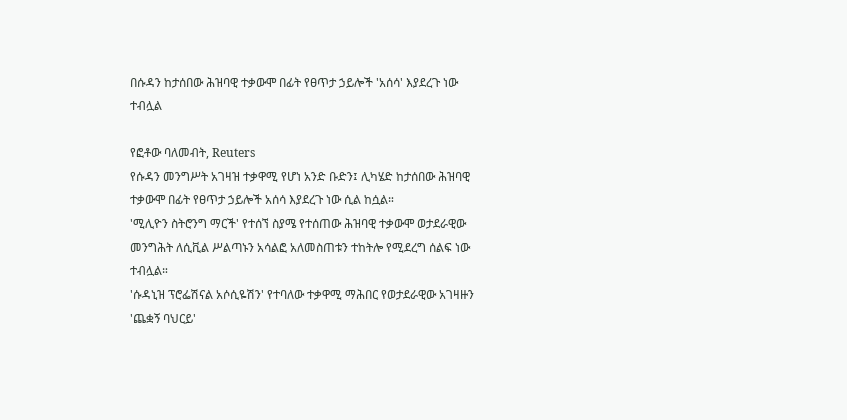በሱዳን ከታሰበው ሕዝባዊ ተቃውሞ በፊት የፀጥታ ኃይሎች 'አሰሳ' እያደረጉ ነው ተብሏል

የፎቶው ባለመብት, Reuters
የሱዳን መንግሥት አገዛዝ ተቃዋሚ የሆነ አንድ ቡድን፤ ሊካሄድ ከታሰበው ሕዝባዊ ተቃውሞ በፊት የፀጥታ ኃይሎች አሰሳ እያደረጉ ነው ሲል ከሷል።
'ሚሊዮን ስትሮንግ ማርች' የተሰኘ ስያሜ የተሰጠው ሕዝባዊ ተቃውሞ ወታደራዊው መንግሕት ለሲቪል ሥልጣኑን አሳልፎ አለመስጠቱን ተከትሎ የሚደረግ ሰልፍ ነው ተብሏል።
'ሱዳኒዝ ፕሮፌሽናል አሶሲዬሽን' የተባለው ተቃዋሚ ማሕበር የወታደራዊው አገዛዙን 'ጨቋኝ ባህርይ'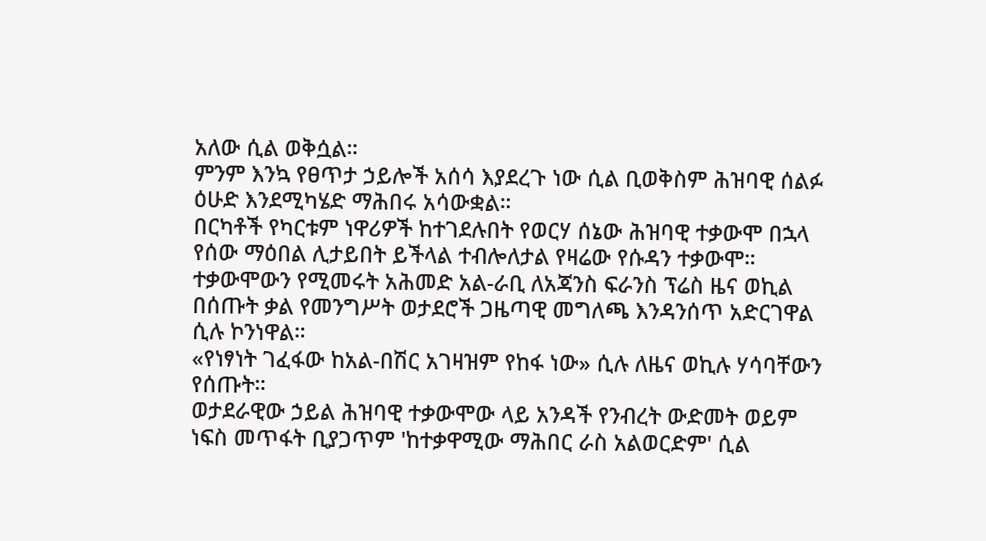አለው ሲል ወቅሷል።
ምንም እንኳ የፀጥታ ኃይሎች አሰሳ እያደረጉ ነው ሲል ቢወቅስም ሕዝባዊ ሰልፉ ዕሁድ እንደሚካሄድ ማሕበሩ አሳውቋል።
በርካቶች የካርቱም ነዋሪዎች ከተገደሉበት የወርሃ ሰኔው ሕዝባዊ ተቃውሞ በኋላ የሰው ማዕበል ሊታይበት ይችላል ተብሎለታል የዛሬው የሱዳን ተቃውሞ።
ተቃውሞውን የሚመሩት አሕመድ አል-ራቢ ለአጃንስ ፍራንስ ፕሬስ ዜና ወኪል በሰጡት ቃል የመንግሥት ወታደሮች ጋዜጣዊ መግለጫ እንዳንሰጥ አድርገዋል ሲሉ ኮንነዋል።
«የነፃነት ገፈፋው ከአል-በሽር አገዛዝም የከፋ ነው» ሲሉ ለዜና ወኪሉ ሃሳባቸውን የሰጡት።
ወታደራዊው ኃይል ሕዝባዊ ተቃውሞው ላይ አንዳች የንብረት ውድመት ወይም ነፍስ መጥፋት ቢያጋጥም 'ከተቃዋሚው ማሕበር ራስ አልወርድም' ሲል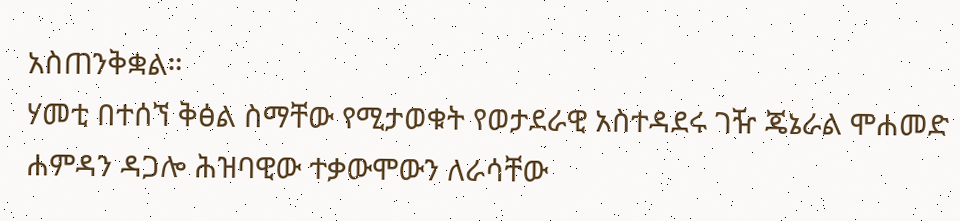አስጠንቅቋል።
ሃመቲ በተሰኘ ቅፅል ስማቸው የሚታወቁት የወታደራዊ አስተዳደሩ ገዥ ጄኔራል ሞሐመድ ሐምዳን ዳጋሎ ሕዝባዊው ተቃውሞውን ለራሳቸው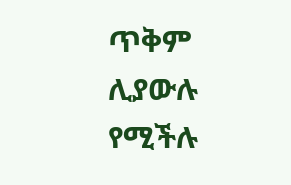ጥቅም ሊያውሉ የሚችሉ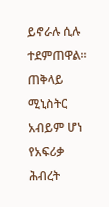ይኖራሉ ሲሉ ተደምጠዋል።
ጠቅላይ ሚኒስትር አብይም ሆነ የአፍሪቃ ሕብረት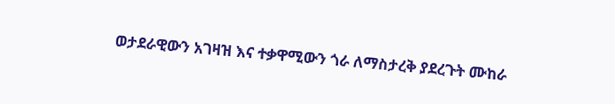ወታደራዊውን አገዛዝ እና ተቃዋሚውን ጎራ ለማስታረቅ ያደረጉት ሙከራ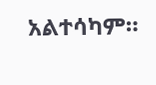አልተሳካም።